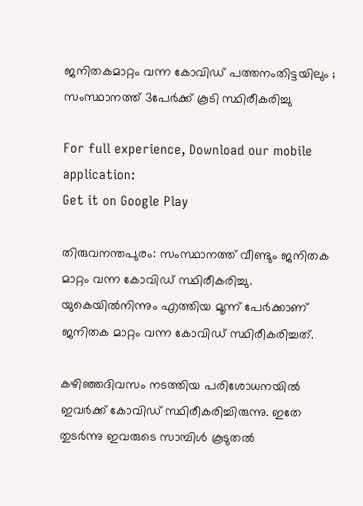ജനിതകമാറ്റം വന്ന കോവിഡ് പത്തനംതിട്ടയിലും ; സംസ്ഥാനത്ത് 3പേര്‍ക്ക് കൂടി സ്ഥിരീകരിച്ചു

For full experience, Download our mobile application:
Get it on Google Play

തിരുവനന്തപുരം: സംസ്ഥാനത്ത് വീണ്ടും ജനിതക മാറ്റം വന്ന കോവിഡ് സ്ഥിരീകരിച്ചു. യുകെയില്‍നിന്നും എത്തിയ മൂന്ന് പേര്‍ക്കാണ് ജനിതക മാറ്റം വന്ന കോവിഡ് സ്ഥിരീകരിച്ചത്.

കഴിഞ്ഞദിവസം നടത്തിയ പരിശോധനയില്‍ ഇവര്‍ക്ക് കോവിഡ് സ്ഥിരീകരിച്ചിരുന്നു. ഇതേ തുടര്‍ന്നു ഇവരുടെ സാമ്പിള്‍ കൂടുതല്‍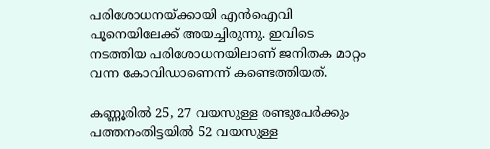പരിശോധനയ്ക്കായി എന്‍ഐവി പൂനെയിലേക്ക് അയച്ചിരുന്നു. ഇവിടെ നടത്തിയ പരിശോധനയിലാണ് ജനിതക മാറ്റം വന്ന കോവിഡാണെന്ന് കണ്ടെത്തിയത്.

കണ്ണൂരില്‍ 25, 27 വയസുള്ള രണ്ടുപേര്‍ക്കും പത്തനംതിട്ടയില്‍ 52 വയസുള്ള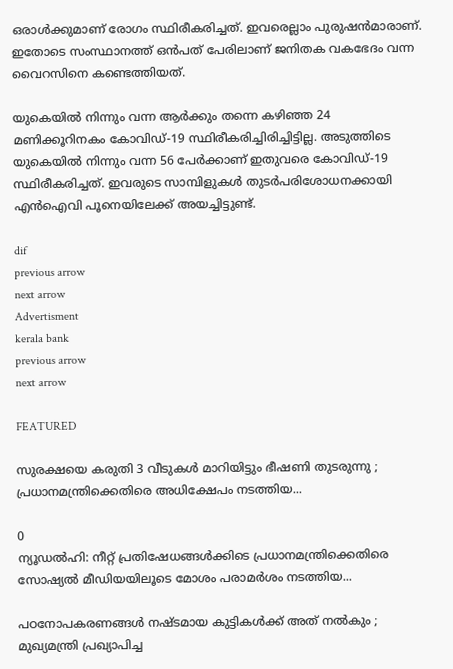ഒരാള്‍ക്കുമാണ് രോഗം സ്ഥിരീകരിച്ചത്. ഇവരെല്ലാം പുരുഷന്‍മാരാണ്. ഇതോടെ സംസ്ഥാനത്ത് ഒന്‍പത് പേരിലാണ് ജനിതക വകഭേദം വന്ന വൈറസിനെ കണ്ടെത്തിയത്.

യുകെയില്‍ നിന്നും വന്ന ആര്‍ക്കും തന്നെ കഴിഞ്ഞ 24 മണിക്കൂറിനകം കോവിഡ്-19 സ്ഥിരീകരിച്ചിരിച്ചിട്ടില്ല. അടുത്തിടെ യുകെയില്‍ നിന്നും വന്ന 56 പേര്‍ക്കാണ് ഇതുവരെ കോവിഡ്-19 സ്ഥിരീകരിച്ചത്. ഇവരുടെ സാമ്പിളുകള്‍ തുടര്‍പരിശോധനക്കായി എന്‍ഐവി പൂനെയിലേക്ക് അയച്ചിട്ടുണ്ട്.

dif
previous arrow
next arrow
Advertisment
kerala bank
previous arrow
next arrow

FEATURED

സുരക്ഷയെ കരുതി 3 വീടുകൾ മാറിയിട്ടും ഭീഷണി തുടരുന്നു ; പ്രധാനമന്ത്രിക്കെതിരെ അധിക്ഷേപം നടത്തിയ...

0
ന്യൂഡൽഹി: നീറ്റ് പ്രതിഷേധങ്ങൾക്കിടെ പ്രധാനമന്ത്രിക്കെതിരെ സോഷ്യൽ മീഡിയയിലൂടെ മോശം പരാമർശം നടത്തിയ...

പഠനോപകരണങ്ങൾ നഷ്ടമായ കുട്ടികൾക്ക് അത് നൽകും ; മുഖ്യമന്ത്രി പ്രഖ്യാപിച്ച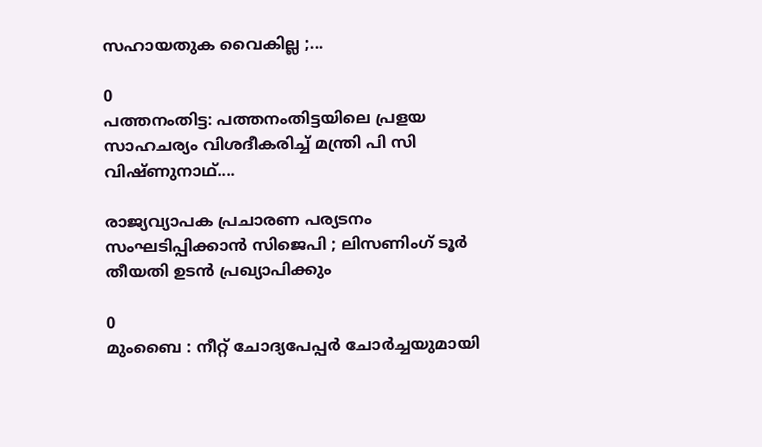സഹായതുക വൈകില്ല ;...

0
പത്തനംതിട്ട: പത്തനംതിട്ടയിലെ പ്രളയ സാഹചര്യം വിശദീകരിച്ച് മന്ത്രി പി സി വിഷ്ണുനാഥ്....

രാജ്യവ്യാപക പ്രചാരണ പര്യടനം സംഘടിപ്പിക്കാൻ സിജെപി ; ലിസണിംഗ് ടൂർ തീയതി ഉടൻ പ്രഖ്യാപിക്കും

0
മുംബൈ : നീറ്റ് ചോദ്യപേപ്പർ ചോർച്ചയുമായി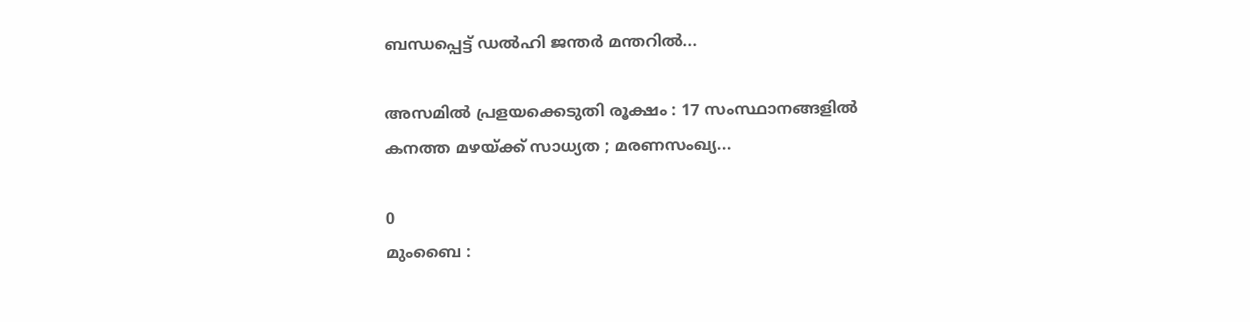ബന്ധപ്പെട്ട് ഡൽഹി ജന്തർ മന്തറിൽ...

അസമിൽ പ്രളയക്കെടുതി രൂക്ഷം : 17 സംസ്ഥാനങ്ങളിൽ കനത്ത മഴയ്ക്ക് സാധ്യത ; മരണസംഖ്യ...

0
മുംബൈ :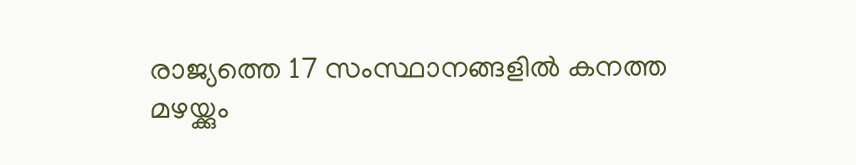രാജ്യത്തെ 17 സംസ്ഥാനങ്ങളിൽ കനത്ത മഴയ്ക്കും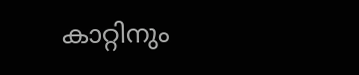കാറ്റിനും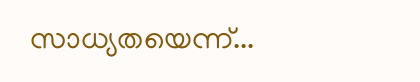സാധ്യതയെന്ന്...